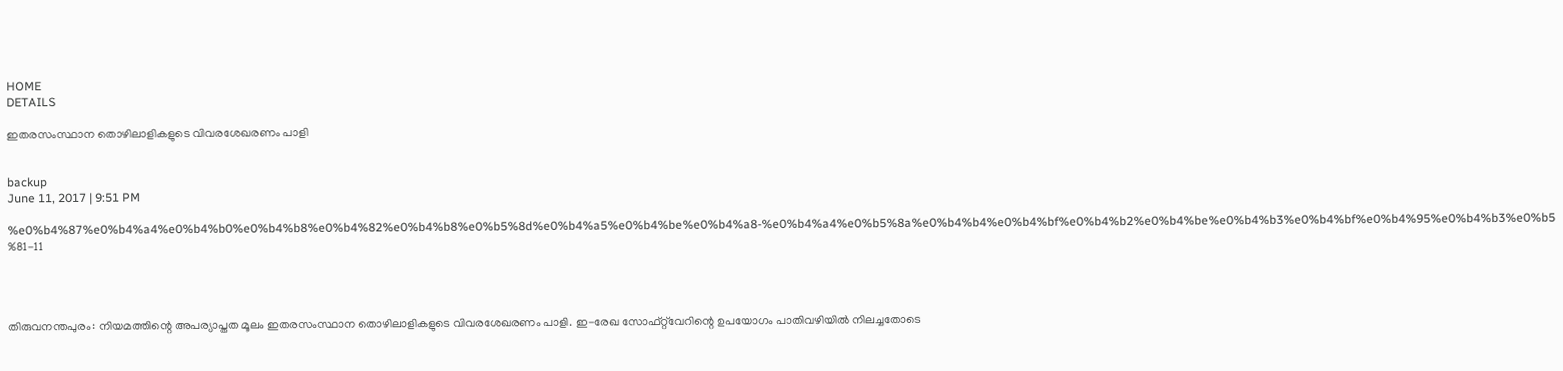HOME
DETAILS

ഇതരസംസ്ഥാന തൊഴിലാളികളുടെ വിവരശേഖരണം പാളി


backup
June 11, 2017 | 9:51 PM

%e0%b4%87%e0%b4%a4%e0%b4%b0%e0%b4%b8%e0%b4%82%e0%b4%b8%e0%b5%8d%e0%b4%a5%e0%b4%be%e0%b4%a8-%e0%b4%a4%e0%b5%8a%e0%b4%b4%e0%b4%bf%e0%b4%b2%e0%b4%be%e0%b4%b3%e0%b4%bf%e0%b4%95%e0%b4%b3%e0%b5%81-11




തിരുവനന്തപുരം: നിയമത്തിന്റെ അപര്യാപ്തത മൂലം ഇതരസംസ്ഥാന തൊഴിലാളികളുടെ വിവരശേഖരണം പാളി. ഇ-രേഖ സോഫ്റ്റ്‌വേറിന്റെ ഉപയോഗം പാതിവഴിയില്‍ നിലച്ചതോടെ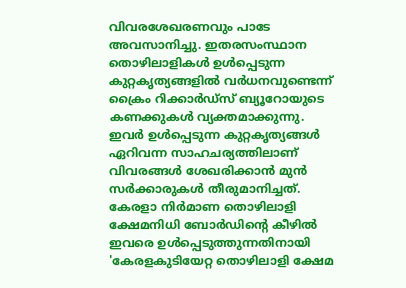വിവരശേഖരണവും പാടേ അവസാനിച്ചു. ഇതരസംസ്ഥാന തൊഴിലാളികള്‍ ഉള്‍പ്പെടുന്ന കുറ്റകൃത്യങ്ങളില്‍ വര്‍ധനവുണ്ടെന്ന് ക്രൈം റിക്കാര്‍ഡ്‌സ് ബ്യൂറോയുടെ കണക്കുകള്‍ വ്യക്തമാക്കുന്നു.
ഇവര്‍ ഉള്‍പ്പെടുന്ന കുറ്റകൃത്യങ്ങള്‍ ഏറിവന്ന സാഹചര്യത്തിലാണ് വിവരങ്ങള്‍ ശേഖരിക്കാന്‍ മുന്‍ സര്‍ക്കാരുകള്‍ തീരുമാനിച്ചത്. കേരളാ നിര്‍മാണ തൊഴിലാളി ക്ഷേമനിധി ബോര്‍ഡിന്റെ കീഴില്‍ ഇവരെ ഉള്‍പ്പെടുത്തുന്നതിനായി 'കേരളകുടിയേറ്റ തൊഴിലാളി ക്ഷേമ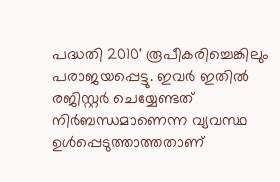പദ്ധതി 2010' രൂപീകരിച്ചെങ്കിലും പരാജയപ്പെട്ടു. ഇവര്‍ ഇതില്‍ രജിസ്റ്റര്‍ ചെയ്യേണ്ടത് നിര്‍ബന്ധമാണെന്ന വ്യവസ്ഥ ഉള്‍പ്പെടുത്താത്തതാണ്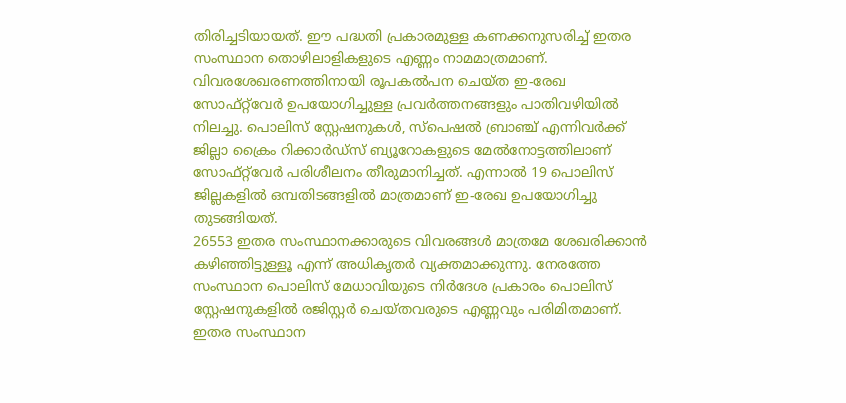തിരിച്ചടിയായത്. ഈ പദ്ധതി പ്രകാരമുള്ള കണക്കനുസരിച്ച് ഇതര സംസ്ഥാന തൊഴിലാളികളുടെ എണ്ണം നാമമാത്രമാണ്.
വിവരശേഖരണത്തിനായി രൂപകല്‍പന ചെയ്ത ഇ-രേഖ സോഫ്റ്റ്‌വേര്‍ ഉപയോഗിച്ചുള്ള പ്രവര്‍ത്തനങ്ങളും പാതിവഴിയില്‍ നിലച്ചു. പൊലിസ് സ്റ്റേഷനുകള്‍, സ്‌പെഷല്‍ ബ്രാഞ്ച് എന്നിവര്‍ക്ക് ജില്ലാ ക്രൈം റിക്കാര്‍ഡ്‌സ് ബ്യൂറോകളുടെ മേല്‍നോട്ടത്തിലാണ് സോഫ്റ്റ്‌വേര്‍ പരിശീലനം തീരുമാനിച്ചത്. എന്നാല്‍ 19 പൊലിസ് ജില്ലകളില്‍ ഒമ്പതിടങ്ങളില്‍ മാത്രമാണ് ഇ-രേഖ ഉപയോഗിച്ചു തുടങ്ങിയത്.
26553 ഇതര സംസ്ഥാനക്കാരുടെ വിവരങ്ങള്‍ മാത്രമേ ശേഖരിക്കാന്‍ കഴിഞ്ഞിട്ടുള്ളൂ എന്ന് അധികൃതര്‍ വ്യക്തമാക്കുന്നു. നേരത്തേ സംസ്ഥാന പൊലിസ് മേധാവിയുടെ നിര്‍ദേശ പ്രകാരം പൊലിസ് സ്റ്റേഷനുകളില്‍ രജിസ്റ്റര്‍ ചെയ്തവരുടെ എണ്ണവും പരിമിതമാണ്. ഇതര സംസ്ഥാന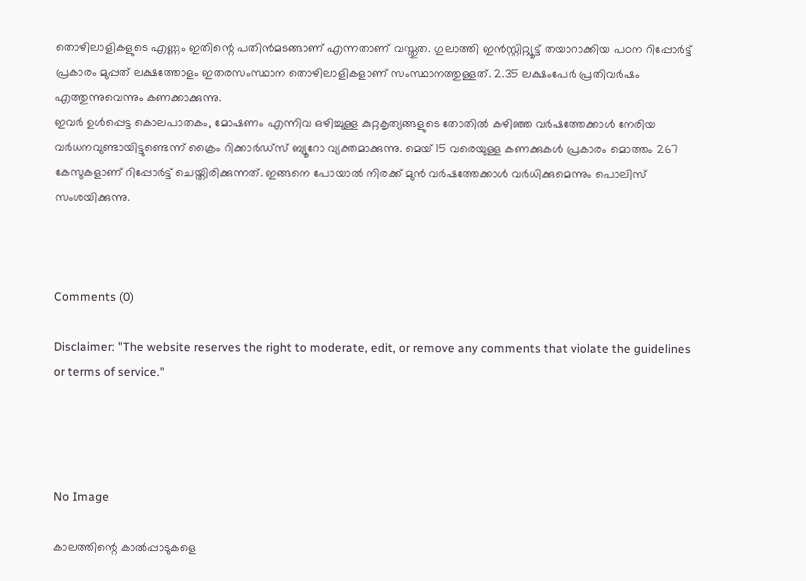തൊഴിലാളികളുടെ എണ്ണം ഇതിന്റെ പതിന്‍മടങ്ങാണ് എന്നതാണ് വസ്തുത. ഗുലാത്തി ഇന്‍സ്റ്റിറ്റ്യൂട്ട് തയാറാക്കിയ പഠന റിപ്പോര്‍ട്ട് പ്രകാരം മുപ്പത് ലക്ഷത്തോളം ഇതരസംസ്ഥാന തൊഴിലാളികളാണ് സംസ്ഥാനത്തുള്ളത്. 2.35 ലക്ഷംപേര്‍ പ്രതിവര്‍ഷം എത്തുന്നുവെന്നും കണക്കാക്കുന്നു.
ഇവര്‍ ഉള്‍പ്പെട്ട കൊലപാതകം, മോഷണം എന്നിവ ഒഴിച്ചുള്ള കുറ്റകൃത്യങ്ങളുടെ തോതില്‍ കഴിഞ്ഞ വര്‍ഷത്തേക്കാള്‍ നേരിയ വര്‍ധനവുണ്ടായിട്ടുണ്ടെന്ന് ക്രൈം റിക്കാര്‍ഡ്‌സ് ബ്യൂറോ വ്യക്തമാക്കുന്നു. മെയ് 15 വരെയുള്ള കണക്കുകള്‍ പ്രകാരം മൊത്തം 267 കേസുകളാണ് റിപ്പോര്‍ട്ട് ചെയ്തിരിക്കുന്നത്. ഇങ്ങനെ പോയാല്‍ നിരക്ക് മുന്‍ വര്‍ഷത്തേക്കാള്‍ വര്‍ധിക്കുമെന്നും പൊലിസ് സംശയിക്കുന്നു.



Comments (0)

Disclaimer: "The website reserves the right to moderate, edit, or remove any comments that violate the guidelines or terms of service."




No Image

കാലത്തിന്റെ കാൽപ്പാടുകളെ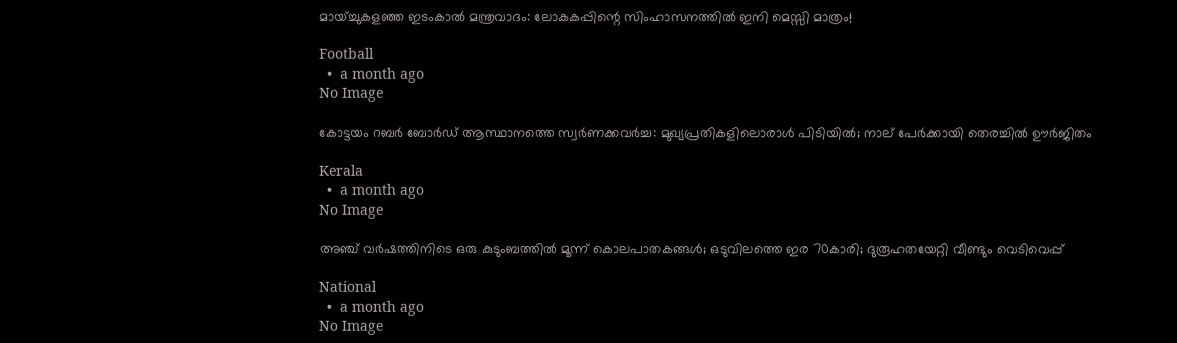മായ്ച്ചുകളഞ്ഞ ഇടംകാൽ മന്ത്രവാദം: ലോകകപ്പിന്റെ സിംഹാസനത്തിൽ ഇനി മെസ്സി മാത്രം!

Football
  •  a month ago
No Image

കോട്ടയം റബർ ബോർഡ് ആസ്ഥാനത്തെ സ്വർണക്കവർച്ച: മുഖ്യപ്രതികളിലൊരാൾ പിടിയിൽ; നാല് പേർക്കായി തെരച്ചിൽ ഊർജിതം

Kerala
  •  a month ago
No Image

അഞ്ച് വർഷത്തിനിടെ ഒരു കുടുംബത്തിൽ മൂന്ന് കൊലപാതകങ്ങൾ; ഒടുവിലത്തെ ഇര 70കാരി; ദുരൂഹതയേറ്റി വീണ്ടും വെടിവെപ്പ്

National
  •  a month ago
No Image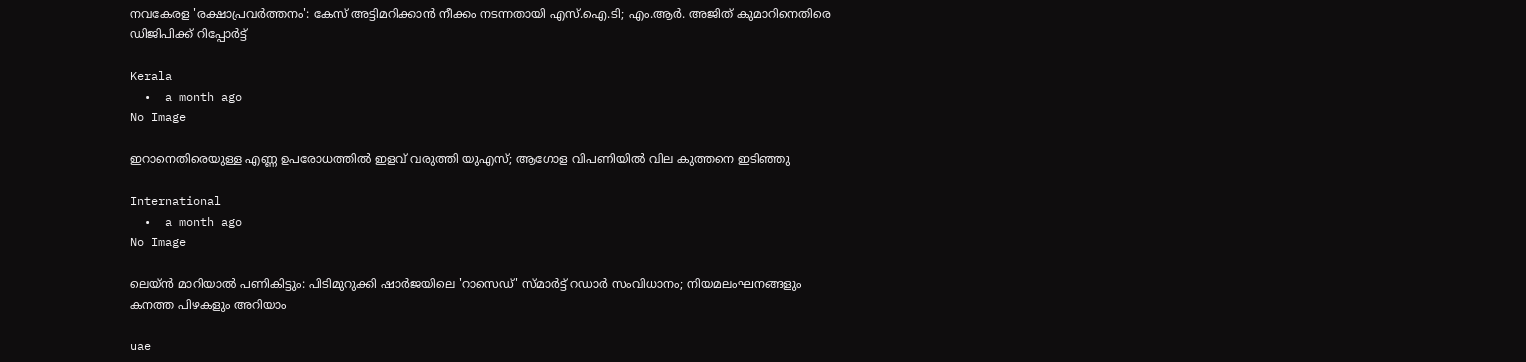നവകേരള 'രക്ഷാപ്രവർത്തനം': കേസ് അട്ടിമറിക്കാൻ നീക്കം നടന്നതായി എസ്.ഐ.ടി; എം.ആർ. അജിത് കുമാറിനെതിരെ ഡിജിപിക്ക് റിപ്പോർട്ട്

Kerala
  •  a month ago
No Image

ഇറാനെതിരെയുള്ള എണ്ണ ഉപരോധത്തിൽ ഇളവ് വരുത്തി യുഎസ്; ആഗോള വിപണിയിൽ വില കുത്തനെ ഇടിഞ്ഞു‌

International
  •  a month ago
No Image

ലെയ്ൻ മാറിയാൽ പണികിട്ടും: പിടിമുറുക്കി ഷാർജയിലെ 'റാസെഡ്' സ്മാർട്ട് റഡാർ സംവിധാനം; നിയമലംഘനങ്ങളും കനത്ത പിഴകളും അറിയാം

uae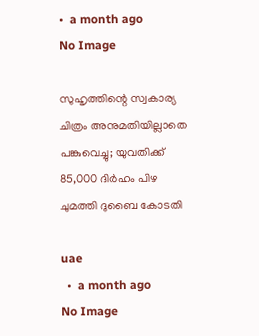•  a month ago
No Image

സുഹൃത്തിന്റെ സ്വകാര്യ ചിത്രം അനുമതിയില്ലാതെ പങ്കുവെച്ചു; യുവതിക്ക് 85,000 ദിർഹം പിഴ ചുമത്തി ദുബൈ കോടതി

uae
  •  a month ago
No Image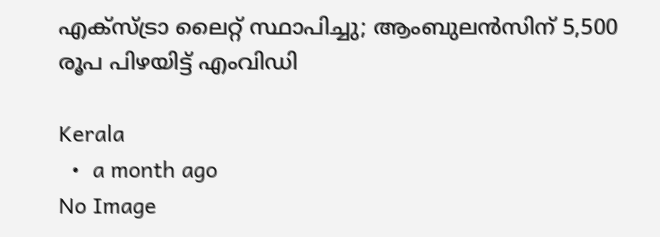എക്‌സ്ട്രാ ലൈറ്റ് സ്ഥാപിച്ചു; ആംബുലൻസിന് 5,500 രൂപ പിഴയിട്ട് എംവിഡി

Kerala
  •  a month ago
No Image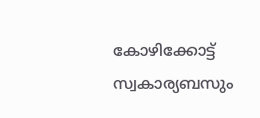കോഴിക്കോട്ട് സ്വകാര്യബസും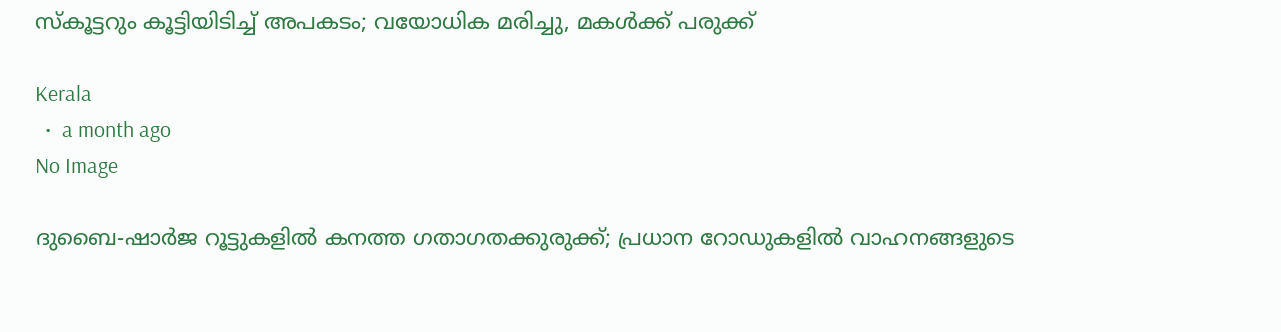സ്കൂട്ടറും കൂട്ടിയിടിച്ച് അപകടം; വയോധിക മരിച്ചു, മകൾക്ക് പരുക്ക്

Kerala
  •  a month ago
No Image

ദുബൈ-ഷാർജ റൂട്ടുകളിൽ കനത്ത ഗതാഗതക്കുരുക്ക്; പ്രധാന റോഡുകളിൽ വാഹനങ്ങളുടെ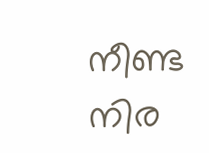നീണ്ട നിര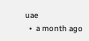uae
  •  a month ago